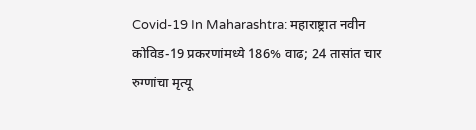Covid-19 In Maharashtra: महाराष्ट्रात नवीन कोविड-19 प्रकरणांमध्ये 186% वाढ; 24 तासांत चार रुग्णांचा मृत्यू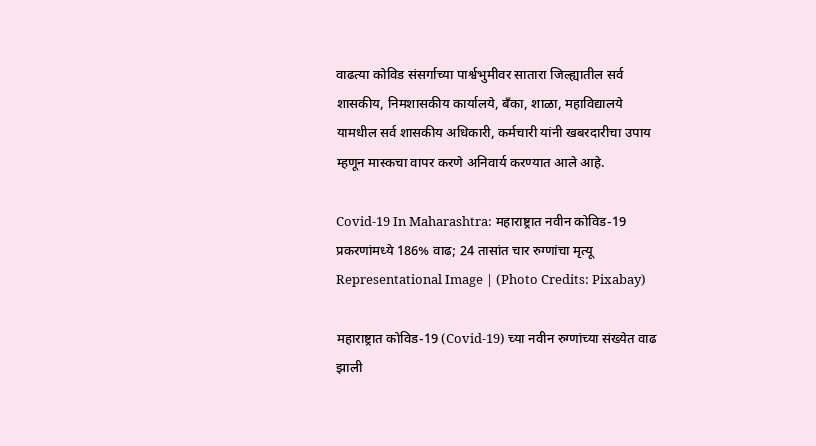वाढत्या कोविड संसर्गाच्या पार्श्वभुमीवर सातारा जिल्ह्यातील सर्व शासकीय, निमशासकीय कार्यालये, बँका, शाळा, महाविद्यालये यामधील सर्व शासकीय अधिकारी, कर्मचारी यांनी खबरदारीचा उपाय म्हणून मास्कचा वापर करणे अनिवार्य करण्यात आले आहे.

Covid-19 In Maharashtra: महाराष्ट्रात नवीन कोविड-19 प्रकरणांमध्ये 186% वाढ; 24 तासांत चार रुग्णांचा मृत्यू
Representational Image | (Photo Credits: Pixabay)

महाराष्ट्रात कोविड-19 (Covid-19) च्या नवीन रुग्णांच्या संख्येत वाढ झाली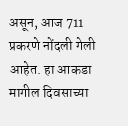असून, आज 711 प्रकरणे नोंदली गेली आहेत. हा आकडा मागील दिवसाच्या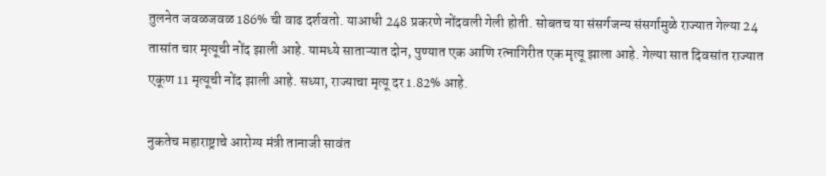तुलनेत जवळजवळ 186% ची वाढ दर्शवतो. याआधी 248 प्रकरणे नोंदवली गेली होती. सोबतच या संसर्गजन्य संसर्गामुळे राज्यात गेल्या 24 तासांत चार मृत्यूची नोंद झाली आहे. यामध्ये साताऱ्यात दोन, पुण्यात एक आणि रत्नागिरीत एक मृत्यू झाला आहे. गेल्या सात दिवसांत राज्यात एकूण 11 मृत्यूची नोंद झाली आहे. सध्या, राज्याचा मृत्यू दर 1.82% आहे.

नुकतेच महाराष्ट्राचे आरोग्य मंत्री तानाजी सावंत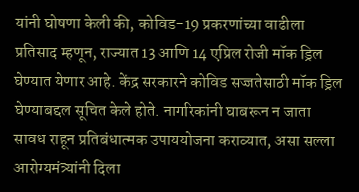यांनी घोषणा केली की, कोविड-19 प्रकरणांच्या वाढीला प्रतिसाद म्हणून, राज्यात 13 आणि 14 एप्रिल रोजी मॉक ड्रिल घेण्यात येणार आहे. केंद्र सरकारने कोविड सज्जतेसाठी मॉक ड्रिल घेण्याबद्दल सूचित केले होते. नागरिकांनी घाबरून न जाता सावध राहून प्रतिबंधात्मक उपाययोजना कराव्यात, असा सल्ला आरोग्यमंत्र्यांनी दिला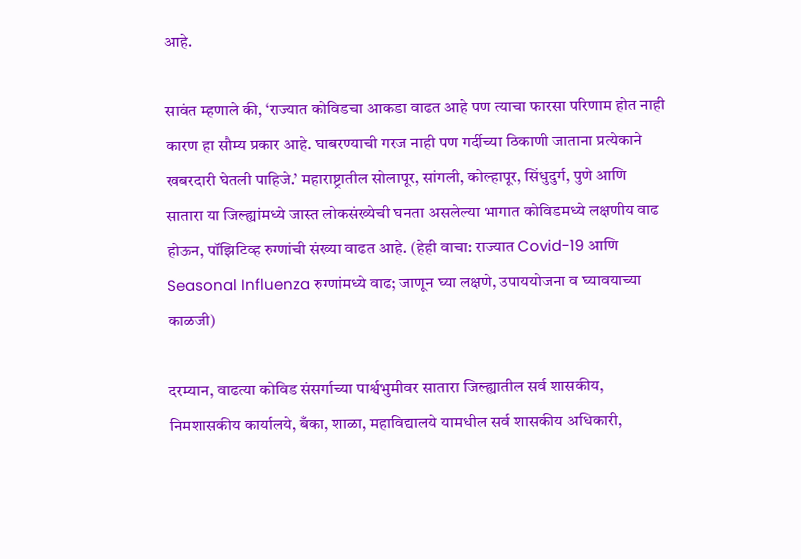आहे.

सावंत म्हणाले की, ‘राज्यात कोविडचा आकडा वाढत आहे पण त्याचा फारसा परिणाम होत नाही कारण हा सौम्य प्रकार आहे. घाबरण्याची गरज नाही पण गर्दीच्या ठिकाणी जाताना प्रत्येकाने खबरदारी घेतली पाहिजे.’ महाराष्ट्रातील सोलापूर, सांगली, कोल्हापूर, सिंधुदुर्ग, पुणे आणि सातारा या जिल्ह्यांमध्ये जास्त लोकसंख्येची घनता असलेल्या भागात कोविडमध्ये लक्षणीय वाढ होऊन, पॉझिटिव्ह रुग्णांची संख्या वाढत आहे. (हेही वाचा: राज्यात Covid-19 आणि Seasonal Influenza रुग्णांमध्ये वाढ; जाणून घ्या लक्षणे, उपाययोजना व घ्यावयाच्या काळजी)

दरम्यान, वाढत्या कोविड संसर्गाच्या पार्श्वभुमीवर सातारा जिल्ह्यातील सर्व शासकीय, निमशासकीय कार्यालये, बँका, शाळा, महाविद्यालये यामधील सर्व शासकीय अधिकारी,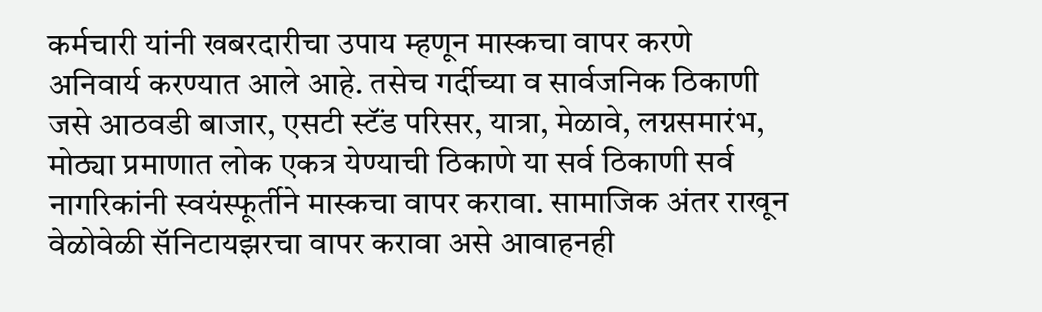कर्मचारी यांनी खबरदारीचा उपाय म्हणून मास्कचा वापर करणे अनिवार्य करण्यात आले आहे. तसेच गर्दीच्या व सार्वजनिक ठिकाणी जसे आठवडी बाजार, एसटी स्टॅंड परिसर, यात्रा, मेळावे, लग्नसमारंभ, मोठ्या प्रमाणात लोक एकत्र येण्याची ठिकाणे या सर्व ठिकाणी सर्व नागरिकांनी स्वयंस्फूर्तीने मास्कचा वापर करावा. सामाजिक अंतर राखून वेळोवेळी सॅनिटायझरचा वापर करावा असे आवाहनही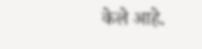केले आहे.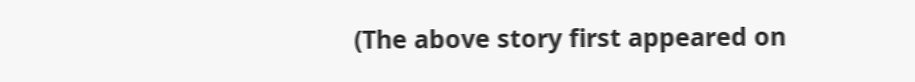(The above story first appeared on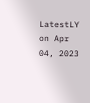LatestLY on Apr 04, 2023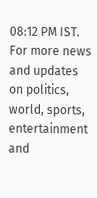08:12 PM IST. For more news and updates on politics, world, sports, entertainment and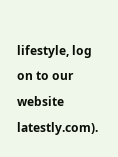lifestyle, log on to our website latestly.com).